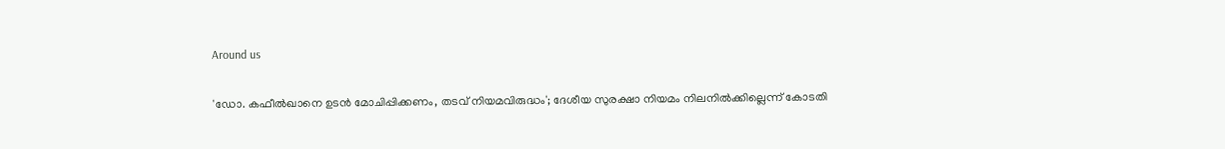Around us

'ഡോ. കഫീല്‍ഖാനെ ഉടന്‍ മോചിപ്പിക്കണം, തടവ് നിയമവിരുദ്ധം'; ദേശീയ സുരക്ഷാ നിയമം നിലനില്‍ക്കില്ലെന്ന് കോടതി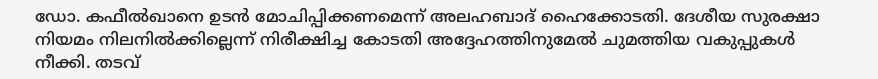ഡോ. കഫീല്‍ഖാനെ ഉടന്‍ മോചിപ്പിക്കണമെന്ന് അലഹബാദ് ഹൈക്കോടതി. ദേശീയ സുരക്ഷാ നിയമം നിലനില്‍ക്കില്ലെന്ന്‌ നിരീക്ഷിച്ച കോടതി അദ്ദേഹത്തിനുമേല്‍ ചുമത്തിയ വകുപ്പുകള്‍ നീക്കി. തടവ്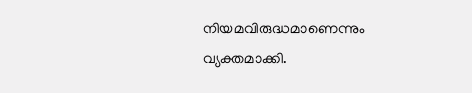നിയമവിരുദ്ധമാണെന്നും വ്യക്തമാക്കി.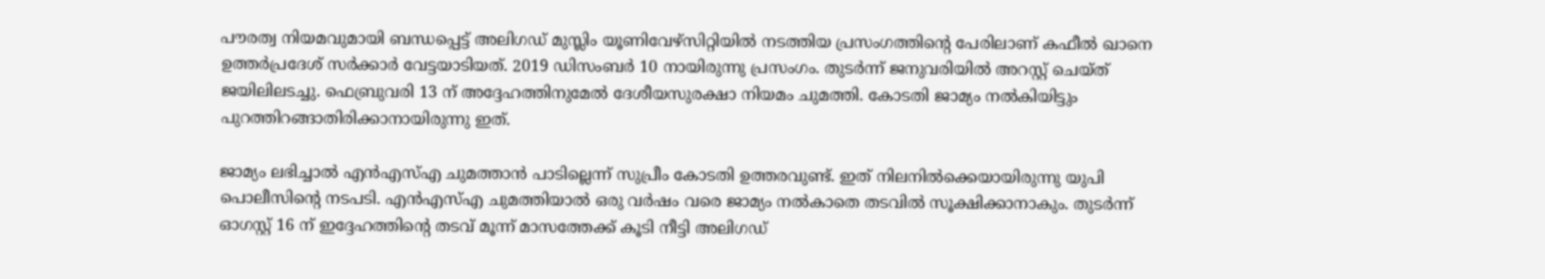പൗരത്വ നിയമവുമായി ബന്ധപ്പെട്ട് അലിഗഡ് മുസ്ലിം യൂണിവേഴ്‌സിറ്റിയില്‍ നടത്തിയ പ്രസംഗത്തിന്റെ പേരിലാണ് കഫീല്‍ ഖാനെ ഉത്തര്‍പ്രദേശ് സര്‍ക്കാര്‍ വേട്ടയാടിയത്. 2019 ഡിസംബര്‍ 10 നായിരുന്നു പ്രസംഗം. തുടര്‍ന്ന് ജനുവരിയില്‍ അറസ്റ്റ് ചെയ്ത് ജയിലിലടച്ചു. ഫെബ്രുവരി 13 ന് അദ്ദേഹത്തിനുമേല്‍ ദേശീയസുരക്ഷാ നിയമം ചുമത്തി. കോടതി ജാമ്യം നല്‍കിയിട്ടും പുറത്തിറങ്ങാതിരിക്കാനായിരുന്നു ഇത്.

ജാമ്യം ലഭിച്ചാല്‍ എന്‍എസ്എ ചുമത്താന്‍ പാടില്ലെന്ന് സുപ്രീം കോടതി ഉത്തരവുണ്ട്. ഇത് നിലനില്‍ക്കെയായിരുന്നു യുപി പൊലീസിന്റെ നടപടി. എന്‍എസ്എ ചുമത്തിയാല്‍ ഒരു വര്‍ഷം വരെ ജാമ്യം നല്‍കാതെ തടവില്‍ സൂക്ഷിക്കാനാകും. തുടര്‍ന്ന് ഓഗസ്റ്റ് 16 ന് ഇദ്ദേഹത്തിന്റെ തടവ് മൂന്ന് മാസത്തേക്ക് കൂടി നീട്ടി അലിഗഡ്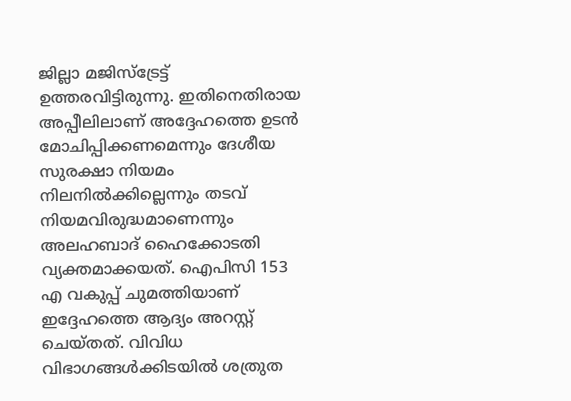ജില്ലാ മജിസ്‌ട്രേട്ട് ഉത്തരവിട്ടിരുന്നു. ഇതിനെതിരായ അപ്പീലിലാണ് അദ്ദേഹത്തെ ഉടന്‍ മോചിപ്പിക്കണമെന്നും ദേശീയ സുരക്ഷാ നിയമം നിലനില്‍ക്കില്ലെന്നും തടവ് നിയമവിരുദ്ധമാണെന്നും അലഹബാദ് ഹൈക്കോടതി വ്യക്തമാക്കയത്. ഐപിസി 153 എ വകുപ്പ് ചുമത്തിയാണ് ഇദ്ദേഹത്തെ ആദ്യം അറസ്റ്റ് ചെയ്തത്. വിവിധ വിഭാഗങ്ങള്‍ക്കിടയില്‍ ശത്രുത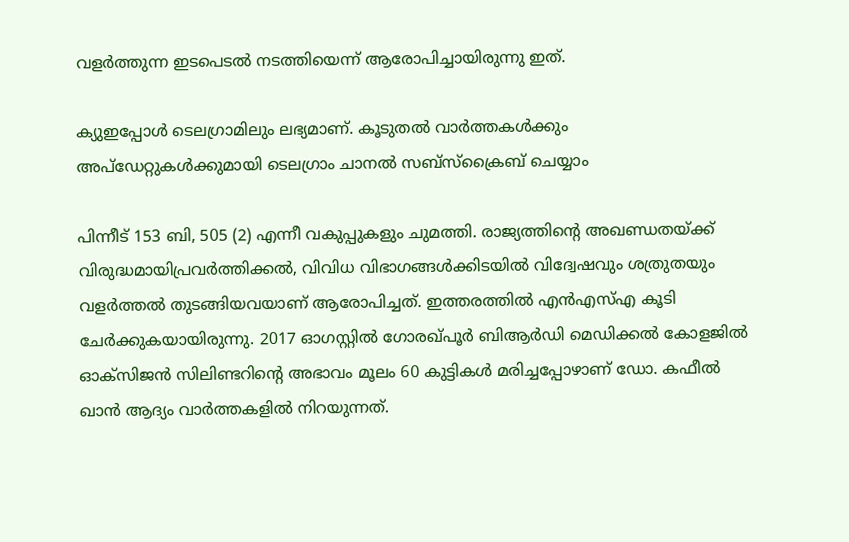വളര്‍ത്തുന്ന ഇടപെടല്‍ നടത്തിയെന്ന് ആരോപിച്ചായിരുന്നു ഇത്.

ക്യുഇപ്പോള്‍ ടെലഗ്രാമിലും ലഭ്യമാണ്. കൂടുതല്‍ വാര്‍ത്തകള്‍ക്കും അപ്‌ഡേറ്റുകള്‍ക്കുമായി ടെലഗ്രാം ചാനല്‍ സബ്‌സ്‌ക്രൈബ് ചെയ്യാം

പിന്നീട് 153 ബി, 505 (2) എന്നീ വകുപ്പുകളും ചുമത്തി. രാജ്യത്തിന്റെ അഖണ്ഡതയ്ക്ക്‌ വിരുദ്ധമായിപ്രവര്‍ത്തിക്കല്‍, വിവിധ വിഭാഗങ്ങള്‍ക്കിടയില്‍ വിദ്വേഷവും ശത്രുതയും വളര്‍ത്തല്‍ തുടങ്ങിയവയാണ് ആരോപിച്ചത്. ഇത്തരത്തില്‍ എന്‍എസ്എ കൂടി ചേര്‍ക്കുകയായിരുന്നു. 2017 ഓഗസ്റ്റില്‍ ഗോരഖ്പൂര്‍ ബിആര്‍ഡി മെഡിക്കല്‍ കോളജില്‍ ഓക്‌സിജന്‍ സിലിണ്ടറിന്റെ അഭാവം മൂലം 60 കുട്ടികള്‍ മരിച്ചപ്പോഴാണ് ഡോ. കഫീല്‍ ഖാന്‍ ആദ്യം വാര്‍ത്തകളില്‍ നിറയുന്നത്.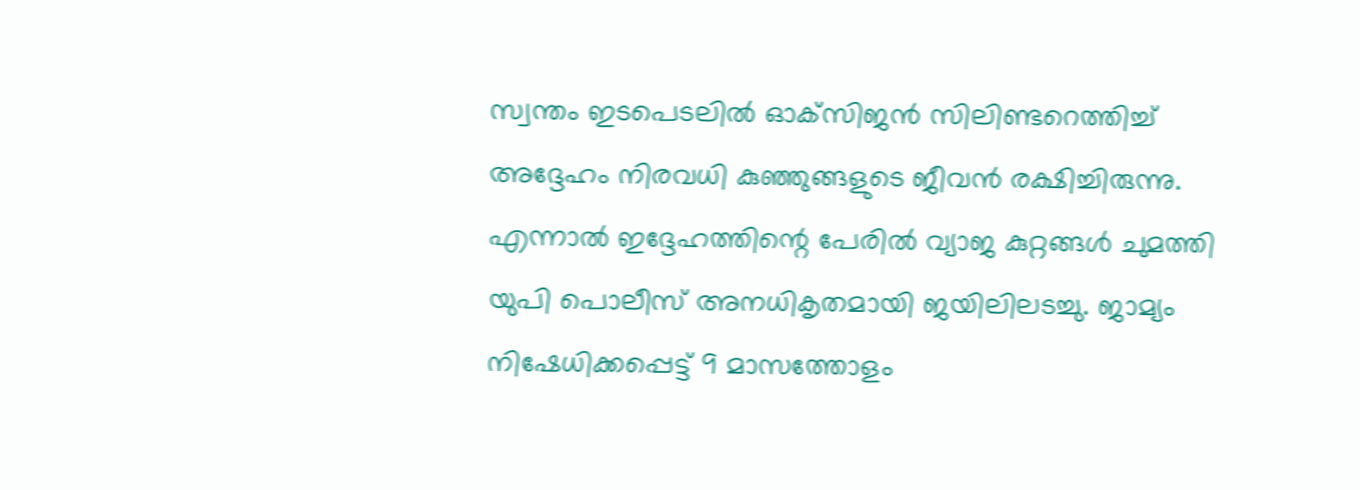സ്വന്തം ഇടപെടലില്‍ ഓക്‌സിജന്‍ സിലിണ്ടറെത്തിച്ച് അദ്ദേഹം നിരവധി കുഞ്ഞുങ്ങളുടെ ജീവന്‍ രക്ഷിച്ചിരുന്നു. എന്നാല്‍ ഇദ്ദേഹത്തിന്റെ പേരില്‍ വ്യാജ കുറ്റങ്ങള്‍ ചുമത്തി യുപി പൊലീസ് അനധികൃതമായി ജയിലിലടച്ചു. ജാമ്യം നിഷേധിക്കപ്പെട്ട് 9 മാസത്തോളം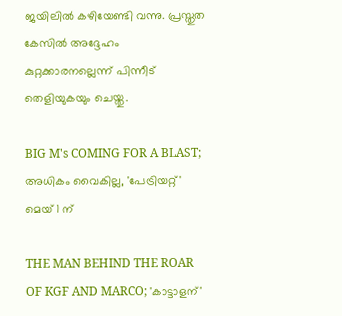ജയിലില്‍ കഴിയേണ്ടി വന്നു. പ്രസ്തുത കേസില്‍ അദ്ദേഹം കുറ്റക്കാരനല്ലെന്ന് പിന്നീട് തെളിയുകയും ചെയ്തു.

BIG M's COMING FOR A BLAST; അധികം വൈകില്ല, 'പേട്രിയറ്റ്' മെയ് 1 ന്

THE MAN BEHIND THE ROAR OF KGF AND MARCO; 'കാട്ടാളന്'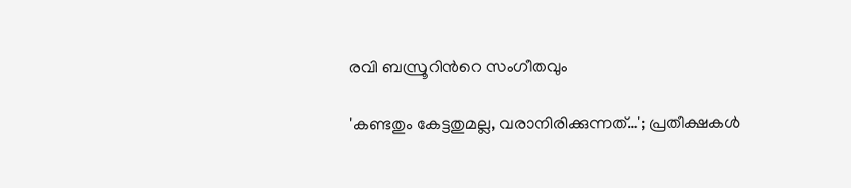രവി ബസ്രൂറിന്‍റെ സംഗീതവും

'കണ്ടതും കേട്ടതുമല്ല, വരാനിരിക്കുന്നത്…'; പ്രതീക്ഷകൾ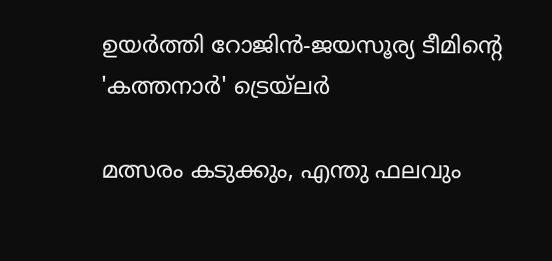ഉയർത്തി റോജിൻ-ജയസൂര്യ ടീമിന്റെ 'കത്തനാർ' ട്രെയ്‌ലർ

മത്സരം കടുക്കും, എന്തു ഫലവും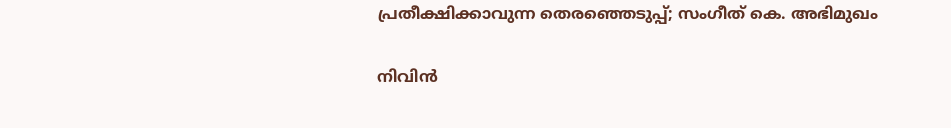പ്രതീക്ഷിക്കാവുന്ന തെരഞ്ഞെടുപ്പ്; സംഗീത് കെ. അഭിമുഖം

നിവിൻ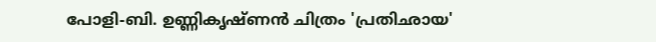പോളി-ബി. ഉണ്ണികൃഷ്ണൻ ചിത്രം 'പ്രതിഛായ'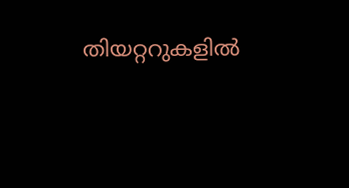തിയറ്ററുകളിൽ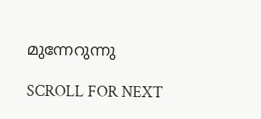മുന്നേറുന്നു

SCROLL FOR NEXT